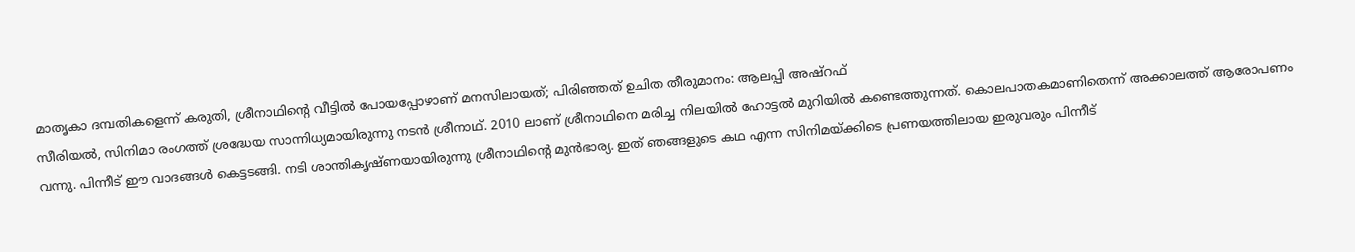മാതൃകാ ദമ്പതികളെന്ന് കരുതി, ശ്രീനാഥിന്റെ വീട്ടിൽ പോയപ്പോഴാണ് മനസിലായത്; പിരിഞ്ഞത് ഉചിത തീരുമാനം: ആലപ്പി അഷ്റഫ്
സീരിയൽ, സിനിമാ രംഗത്ത് ശ്രദ്ധേയ സാന്നിധ്യമായിരുന്നു നടൻ ശ്രീനാഥ്. 2010 ലാണ് ശ്രീനാഥിനെ മരിച്ച നിലയിൽ ഹോട്ടൽ മുറിയിൽ കണ്ടെത്തുന്നത്. കൊലപാതകമാണിതെന്ന് അക്കാലത്ത് ആരോപണം വന്നു. പിന്നീട് ഈ വാദങ്ങൾ കെട്ടടങ്ങി. നടി ശാന്തികൃഷ്ണയായിരുന്നു ശ്രീനാഥിന്റെ മുൻഭാര്യ. ഇത് ഞങ്ങളുടെ കഥ എന്ന സിനിമയ്ക്കിടെ പ്രണയത്തിലായ ഇരുവരും പിന്നീട്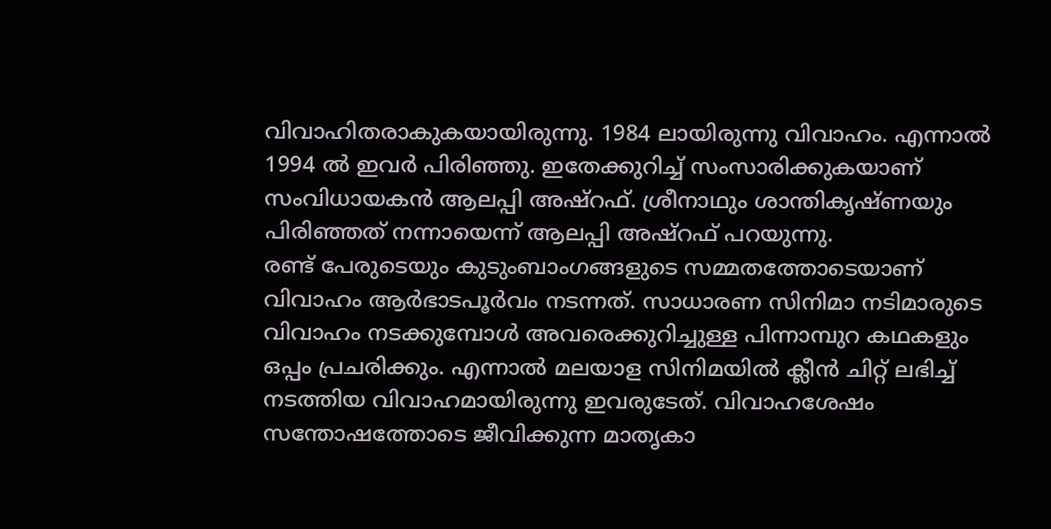വിവാഹിതരാകുകയായിരുന്നു. 1984 ലായിരുന്നു വിവാഹം. എന്നാൽ 1994 ൽ ഇവർ പിരിഞ്ഞു. ഇതേക്കുറിച്ച് സംസാരിക്കുകയാണ് സംവിധായകൻ ആലപ്പി അഷ്റഫ്. ശ്രീനാഥും ശാന്തികൃഷ്ണയും പിരിഞ്ഞത് നന്നായെന്ന് ആലപ്പി അഷ്റഫ് പറയുന്നു.
രണ്ട് പേരുടെയും കുടുംബാംഗങ്ങളുടെ സമ്മതത്തോടെയാണ് വിവാഹം ആർഭാടപൂർവം നടന്നത്. സാധാരണ സിനിമാ നടിമാരുടെ വിവാഹം നടക്കുമ്പോൾ അവരെക്കുറിച്ചുള്ള പിന്നാമ്പുറ കഥകളും ഒപ്പം പ്രചരിക്കും. എന്നാൽ മലയാള സിനിമയിൽ ക്ലീൻ ചിറ്റ് ലഭിച്ച് നടത്തിയ വിവാഹമായിരുന്നു ഇവരുടേത്. വിവാഹശേഷം സന്തോഷത്തോടെ ജീവിക്കുന്ന മാതൃകാ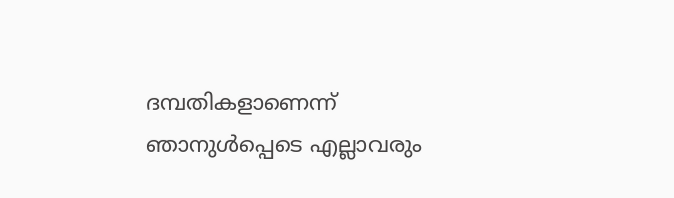ദമ്പതികളാണെന്ന് ഞാനുൾപ്പെടെ എല്ലാവരും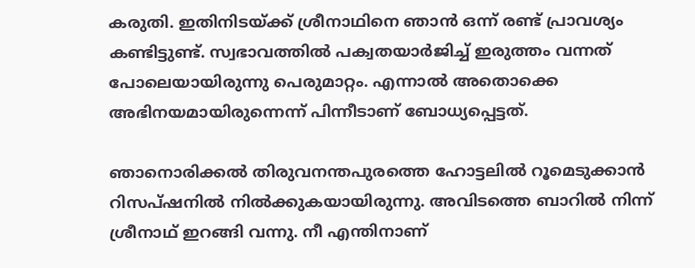കരുതി. ഇതിനിടയ്ക്ക് ശ്രീനാഥിനെ ഞാൻ ഒന്ന് രണ്ട് പ്രാവശ്യം കണ്ടിട്ടുണ്ട്. സ്വഭാവത്തിൽ പക്വതയാർജിച്ച് ഇരുത്തം വന്നത് പോലെയായിരുന്നു പെരുമാറ്റം. എന്നാൽ അതൊക്കെ അഭിനയമായിരുന്നെന്ന് പിന്നീടാണ് ബോധ്യപ്പെട്ടത്.

ഞാനൊരിക്കൽ തിരുവനന്തപുരത്തെ ഹോട്ടലിൽ റൂമെടുക്കാൻ റിസപ്ഷനിൽ നിൽക്കുകയായിരുന്നു. അവിടത്തെ ബാറിൽ നിന്ന് ശ്രീനാഥ് ഇറങ്ങി വന്നു. നീ എന്തിനാണ്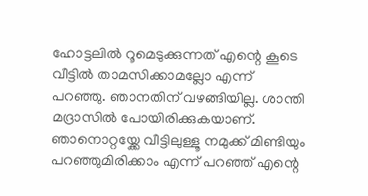ഹോട്ടലിൽ റൂമെടുക്കുന്നത് എന്റെ കൂടെ വീട്ടിൽ താമസിക്കാമല്ലോ എന്ന് പറഞ്ഞു. ഞാനതിന് വഴങ്ങിയില്ല. ശാന്തി മദ്രാസിൽ പോയിരിക്കുകയാണ്. ഞാനൊറ്റയ്ക്കേ വീട്ടിലുള്ളൂ നമുക്ക് മിണ്ടിയും പറഞ്ഞുമിരിക്കാം എന്ന് പറഞ്ഞ് എന്റെ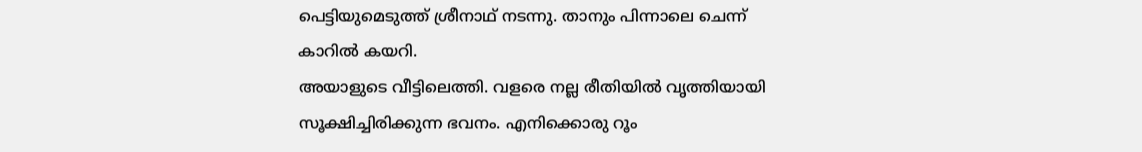പെട്ടിയുമെടുത്ത് ശ്രീനാഥ് നടന്നു. താനും പിന്നാലെ ചെന്ന് കാറിൽ കയറി.
അയാളുടെ വീട്ടിലെത്തി. വളരെ നല്ല രീതിയിൽ വൃത്തിയായി സൂക്ഷിച്ചിരിക്കുന്ന ഭവനം. എനിക്കൊരു റൂം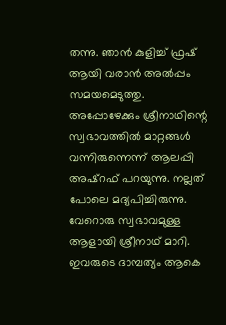തന്നു. ഞാൻ കുളിച്ച് ഫ്രഷ് ആയി വരാൻ അൽപ്പം സമയമെടുത്തു. അപ്പോഴേക്കും ശ്രീനാഥിന്റെ സ്വഭാവത്തിൽ മാറ്റങ്ങൾ വന്നിരുന്നെന്ന് ആലപ്പി അഷ്റഫ് പറയുന്നു. നല്ലത് പോലെ മദ്യപിച്ചിരുന്നു. വേറൊരു സ്വഭാവമുള്ള ആളായി ശ്രീനാഥ് മാറി. ഇവരുടെ ദാമ്പത്യം ആകെ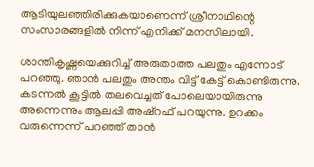ആടിയുലഞ്ഞിരിക്കുകയാണെന്ന് ശ്രീനാഥിന്റെ സംസാരങ്ങളിൽ നിന്ന് എനിക്ക് മനസിലായി.

ശാന്തികൃഷ്ണയെക്കുറിച്ച് അരുതാത്ത പലതും എന്നോട് പറഞ്ഞു. ഞാൻ പലതും അന്തം വിട്ട് കേട്ട് കൊണ്ടിരുന്നു. കടന്നൽ കൂട്ടിൽ തലവെച്ചത് പോലെയായിരുന്നു അന്നെന്നും ആലപ്പി അഷ്റഫ് പറയുന്നു. ഉറക്കം വരുന്നെന്ന് പറഞ്ഞ് താൻ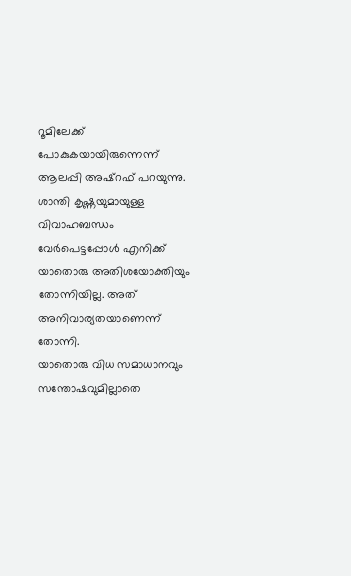റൂമിലേക്ക് പോകുകയായിരുന്നെന്ന് ആലപ്പി അഷ്റഫ് പറയുന്നു. ശാന്തി കൃഷ്ണയുമായുള്ള വിവാഹബന്ധം വേർപെട്ടപ്പോൾ എനിക്ക് യാതൊരു അതിശയോക്തിയും തോന്നിയില്ല. അത് അനിവാര്യതയാണെന്ന് തോന്നി.
യാതൊരു വിധ സമാധാനവും സന്തോഷവുമില്ലാതെ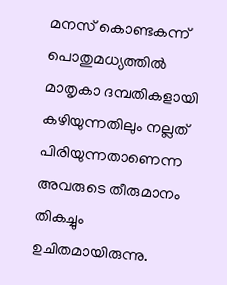മനസ് കൊണ്ടകന്ന് പൊതുമധ്യത്തിൽ മാതൃകാ ദമ്പതികളായി കഴിയുന്നതിലും നല്ലത് പിരിയുന്നതാണെന്ന അവരുടെ തീരുമാനം തികച്ചും ഉചിതമായിരുന്നു.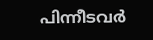പിന്നീടവർ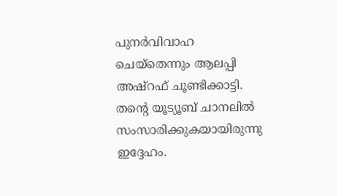പുനർവിവാഹ ചെയ്തെന്നും ആലപ്പി അഷ്റഫ് ചൂണ്ടിക്കാട്ടി. തന്റെ യൂട്യൂബ് ചാനലിൽ സംസാരിക്കുകയായിരുന്നു ഇദ്ദേഹം.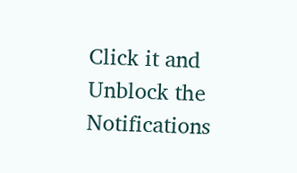Click it and Unblock the Notifications